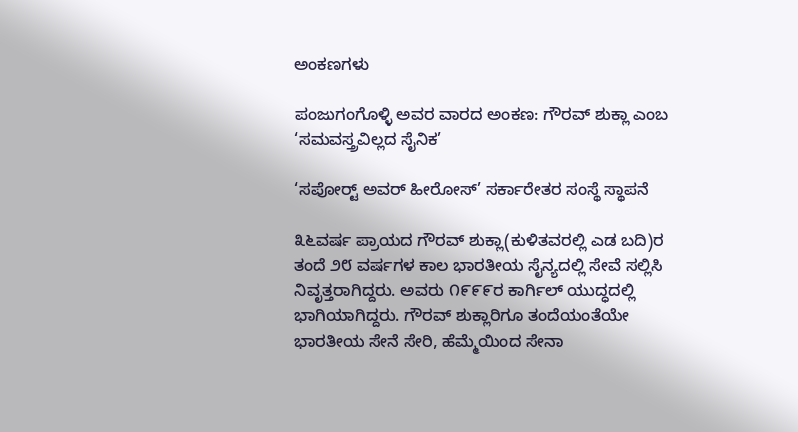ಅಂಕಣಗಳು

ಪಂಜುಗಂಗೊಳ್ಳಿ ಅವರ ವಾರದ ಅಂಕಣ: ಗೌರವ್ ಶುಕ್ಲಾ ಎಂಬ ‘ಸಮವಸ್ತ್ರವಿಲ್ಲದ ಸೈನಿಕ’

‘ಸಪೋರ‍್ಟ್ ಅವರ್ ಹೀರೋಸ್’ ಸರ್ಕಾರೇತರ ಸಂಸ್ಥೆ ಸ್ಥಾಪನೆ

೩೬ವರ್ಷ ಪ್ರಾಯದ ಗೌರವ್ ಶುಕ್ಲಾ(ಕುಳಿತವರಲ್ಲಿ ಎಡ ಬದಿ)ರ ತಂದೆ ೨೮ ವರ್ಷಗಳ ಕಾಲ ಭಾರತೀಯ ಸೈನ್ಯದಲ್ಲಿ ಸೇವೆ ಸಲ್ಲಿಸಿ ನಿವೃತ್ತರಾಗಿದ್ದರು. ಅವರು ೧೯೯೯ರ ಕಾರ್ಗಿಲ್ ಯುದ್ಧದಲ್ಲಿ ಭಾಗಿಯಾಗಿದ್ದರು. ಗೌರವ್ ಶುಕ್ಲಾರಿಗೂ ತಂದೆಯಂತೆಯೇ ಭಾರತೀಯ ಸೇನೆ ಸೇರಿ, ಹೆಮ್ಮೆಯಿಂದ ಸೇನಾ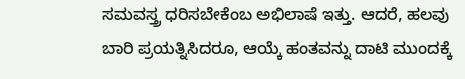ಸಮವಸ್ತ್ರ ಧರಿಸಬೇಕೆಂಬ ಅಭಿಲಾಷೆ ಇತ್ತು. ಆದರೆ, ಹಲವು ಬಾರಿ ಪ್ರಯತ್ನಿಸಿದರೂ, ಆಯ್ಕೆ ಹಂತವನ್ನು ದಾಟಿ ಮುಂದಕ್ಕೆ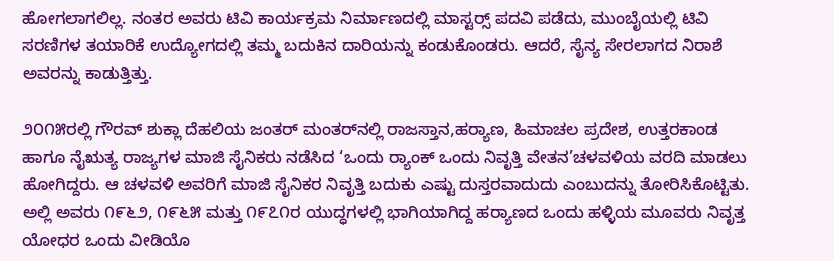ಹೋಗಲಾಗಲಿಲ್ಲ. ನಂತರ ಅವರು ಟಿವಿ ಕಾರ್ಯಕ್ರಮ ನಿರ್ಮಾಣದಲ್ಲಿ ಮಾಸ್ಟರ‍್ಸ್ ಪದವಿ ಪಡೆದು, ಮುಂಬೈಯಲ್ಲಿ ಟಿವಿ ಸರಣಿಗಳ ತಯಾರಿಕೆ ಉದ್ಯೋಗದಲ್ಲಿ ತಮ್ಮ ಬದುಕಿನ ದಾರಿಯನ್ನು ಕಂಡುಕೊಂಡರು. ಆದರೆ, ಸೈನ್ಯ ಸೇರಲಾಗದ ನಿರಾಶೆ ಅವರನ್ನು ಕಾಡುತ್ತಿತ್ತು.

೨೦೧೫ರಲ್ಲಿ ಗೌರವ್ ಶುಕ್ಲಾ ದೆಹಲಿಯ ಜಂತರ್ ಮಂತರ್‌ನಲ್ಲಿ ರಾಜಸ್ತಾನ,ಹರ‍್ಯಾಣ, ಹಿಮಾಚಲ ಪ್ರದೇಶ, ಉತ್ತರಕಾಂಡ ಹಾಗೂ ನೈಋತ್ಯ ರಾಜ್ಯಗಳ ಮಾಜಿ ಸೈನಿಕರು ನಡೆಸಿದ ‘ಒಂದು ರ‍್ಯಾಂಕ್ ಒಂದು ನಿವೃತ್ತಿ ವೇತನ’ಚಳವಳಿಯ ವರದಿ ಮಾಡಲು ಹೋಗಿದ್ದರು. ಆ ಚಳವಳಿ ಅವರಿಗೆ ಮಾಜಿ ಸೈನಿಕರ ನಿವೃತ್ತಿ ಬದುಕು ಎಷ್ಟು ದುಸ್ತರವಾದುದು ಎಂಬುದನ್ನು ತೋರಿಸಿಕೊಟ್ಟಿತು. ಅಲ್ಲಿ ಅವರು ೧೯೬೨, ೧೯೬೫ ಮತ್ತು ೧೯೭೧ರ ಯುದ್ಧಗಳಲ್ಲಿ ಭಾಗಿಯಾಗಿದ್ದ ಹರ‍್ಯಾಣದ ಒಂದು ಹಳ್ಳಿಯ ಮೂವರು ನಿವೃತ್ತ ಯೋಧರ ಒಂದು ವೀಡಿಯೊ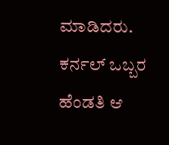ಮಾಡಿದರು. ಕರ್ನಲ್ ಒಬ್ಬರ ಹೆಂಡತಿ ಆ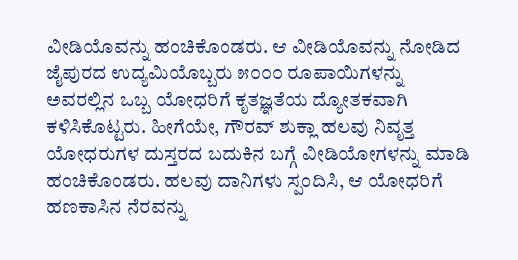ವೀಡಿಯೊವನ್ನು ಹಂಚಿಕೊಂಡರು. ಆ ವೀಡಿಯೊವನ್ನು ನೋಡಿದ ಜೈಪುರದ ಉದ್ಯಮಿಯೊಬ್ಬರು ೫೦೦೦ ರೂಪಾಯಿಗಳನ್ನು ಅವರಲ್ಲಿನ ಒಬ್ಬ ಯೋಧರಿಗೆ ಕೃತಜ್ಞತೆಯ ದ್ಯೋತಕವಾಗಿ ಕಳಿಸಿಕೊಟ್ಟರು. ಹೀಗೆಯೇ, ಗೌರವ್ ಶುಕ್ಲಾ ಹಲವು ನಿವೃತ್ತ ಯೋಧರುಗಳ ದುಸ್ತರದ ಬದುಕಿನ ಬಗ್ಗೆ ವೀಡಿಯೋಗಳನ್ನು ಮಾಡಿ ಹಂಚಿಕೊಂಡರು. ಹಲವು ದಾನಿಗಳು ಸ್ಪಂದಿಸಿ, ಆ ಯೋಧರಿಗೆ ಹಣಕಾಸಿನ ನೆರವನ್ನು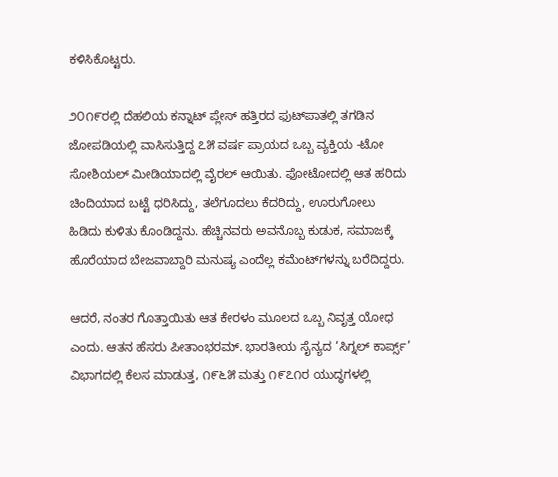ಕಳಿಸಿಕೊಟ್ಟರು.

೨೦೧೯ರಲ್ಲಿ ದೆಹಲಿಯ ಕನ್ನಾಟ್ ಪ್ಲೇಸ್ ಹತ್ತಿರದ ಫುಟ್‌ಪಾತಲ್ಲಿ ತಗಡಿನ ಜೋಪಡಿಯಲ್ಲಿ ವಾಸಿಸುತ್ತಿದ್ದ ೭೫ ವರ್ಷ ಪ್ರಾಯದ ಒಬ್ಬ ವ್ಯಕ್ತಿಯ -ಟೋ ಸೋಶಿಯಲ್ ಮೀಡಿಯಾದಲ್ಲಿ ವೈರಲ್ ಆಯಿತು. ಫೋಟೋದಲ್ಲಿ ಆತ ಹರಿದು ಚಿಂದಿಯಾದ ಬಟ್ಟೆ ಧರಿಸಿದ್ದು, ತಲೆಗೂದಲು ಕೆದರಿದ್ದು, ಊರುಗೋಲು ಹಿಡಿದು ಕುಳಿತು ಕೊಂಡಿದ್ದನು. ಹೆಚ್ಚಿನವರು ಅವನೊಬ್ಬ ಕುಡುಕ, ಸಮಾಜಕ್ಕೆ ಹೊರೆಯಾದ ಬೇಜವಾಬ್ದಾರಿ ಮನುಷ್ಯ ಎಂದೆಲ್ಲ ಕಮೆಂಟ್‌ಗಳನ್ನು ಬರೆದಿದ್ದರು.

ಆದರೆ, ನಂತರ ಗೊತ್ತಾಯಿತು ಆತ ಕೇರಳಂ ಮೂಲದ ಒಬ್ಬ ನಿವೃತ್ತ ಯೋಧ ಎಂದು. ಆತನ ಹೆಸರು ಪೀತಾಂಭರಮ್. ಭಾರತೀಯ ಸೈನ್ಯದ ‘ಸಿಗ್ನಲ್ ಕಾರ್ಪ್ಸ್’ ವಿಭಾಗದಲ್ಲಿ ಕೆಲಸ ಮಾಡುತ್ತ, ೧೯೬೫ ಮತ್ತು ೧೯೭೧ರ ಯುದ್ಧಗಳಲ್ಲಿ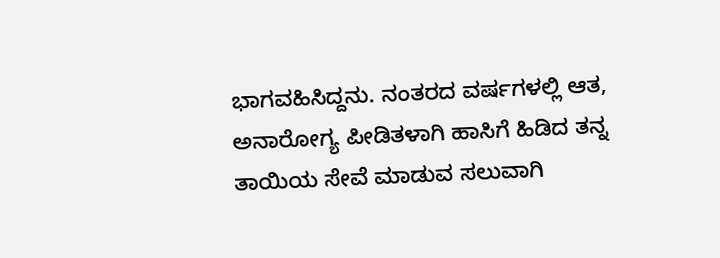ಭಾಗವಹಿಸಿದ್ದನು. ನಂತರದ ವರ್ಷಗಳಲ್ಲಿ ಆತ, ಅನಾರೋಗ್ಯ ಪೀಡಿತಳಾಗಿ ಹಾಸಿಗೆ ಹಿಡಿದ ತನ್ನ ತಾಯಿಯ ಸೇವೆ ಮಾಡುವ ಸಲುವಾಗಿ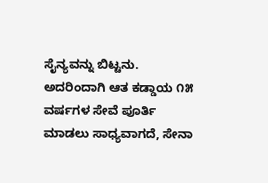ಸೈನ್ಯವನ್ನು ಬಿಟ್ಟನು. ಅದರಿಂದಾಗಿ ಆತ ಕಡ್ಡಾಯ ೧೫ ವರ್ಷಗಳ ಸೇವೆ ಪೂರ್ತಿ ಮಾಡಲು ಸಾಧ್ಯವಾಗದೆ, ಸೇನಾ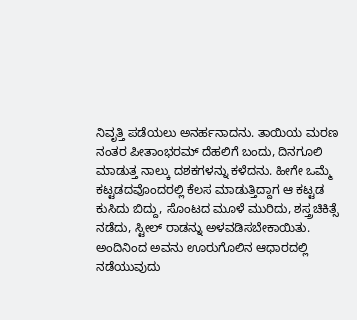ನಿವೃತ್ತಿ ಪಡೆಯಲು ಅನರ್ಹನಾದನು. ತಾಯಿಯ ಮರಣ ನಂತರ ಪೀತಾಂಭರಮ್ ದೆಹಲಿಗೆ ಬಂದು, ದಿನಗೂಲಿ ಮಾಡುತ್ತ ನಾಲ್ಕು ದಶಕಗಳನ್ನು ಕಳೆದನು. ಹೀಗೇ ಒಮ್ಮೆ ಕಟ್ಟಡದವೊಂದರಲ್ಲಿ ಕೆಲಸ ಮಾಡುತ್ತಿದ್ದಾಗ ಆ ಕಟ್ಟಡ ಕುಸಿದು ಬಿದ್ದು, ಸೊಂಟದ ಮೂಳೆ ಮುರಿದು, ಶಸ್ತ್ರಚಿಕಿತ್ಸೆ ನಡೆದು, ಸ್ಟೀಲ್ ರಾಡನ್ನು ಅಳವಡಿಸಬೇಕಾಯಿತು. ಅಂದಿನಿಂದ ಅವನು ಊರುಗೊಲಿನ ಆಧಾರದಲ್ಲಿ ನಡೆಯುವುದು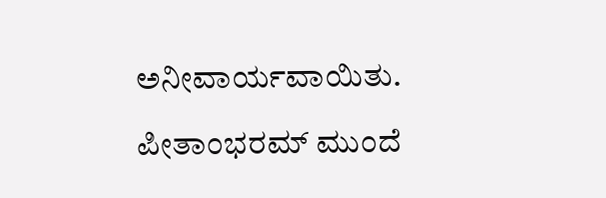ಅನೀವಾರ್ಯವಾಯಿತು.

ಪೀತಾಂಭರಮ್ ಮುಂದೆ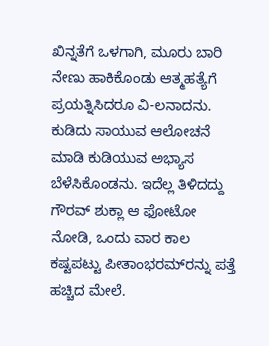ಖಿನ್ನತೆಗೆ ಒಳಗಾಗಿ, ಮೂರು ಬಾರಿ ನೇಣು ಹಾಕಿಕೊಂಡು ಆತ್ಮಹತ್ಯೆಗೆ ಪ್ರಯತ್ನಿಸಿದರೂ ವಿ-ಲನಾದನು. ಕುಡಿದು ಸಾಯುವ ಆಲೋಚನೆ ಮಾಡಿ ಕುಡಿಯುವ ಅಭ್ಯಾಸ ಬೆಳೆಸಿಕೊಂಡನು. ಇದೆಲ್ಲ ತಿಳಿದದ್ದು ಗೌರವ್ ಶುಕ್ಲಾ ಆ ಫೋಟೋ ನೋಡಿ, ಒಂದು ವಾರ ಕಾಲ ಕಷ್ಟಪಟ್ಟು ಪೀತಾಂಭರಮ್‌ರನ್ನು ಪತ್ತೆ ಹಚ್ಚಿದ ಮೇಲೆ.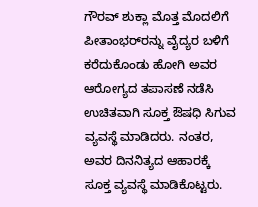ಗೌರವ್ ಶುಕ್ಲಾ ಮೊತ್ತ ಮೊದಲಿಗೆ ಪೀತಾಂಭರ್‌ರನ್ನು ವೈದ್ಯರ ಬಳಿಗೆ ಕರೆದುಕೊಂಡು ಹೋಗಿ ಅವರ ಆರೋಗ್ಯದ ತಪಾಸಣೆ ನಡೆಸಿ ಉಚಿತವಾಗಿ ಸೂಕ್ತ ಔಷಧಿ ಸಿಗುವ ವ್ಯವಸ್ಥೆ ಮಾಡಿದರು. ನಂತರ, ಅವರ ದಿನನಿತ್ಯದ ಆಹಾರಕ್ಕೆ ಸೂಕ್ತ ವ್ಯವಸ್ಥೆ ಮಾಡಿಕೊಟ್ಟರು.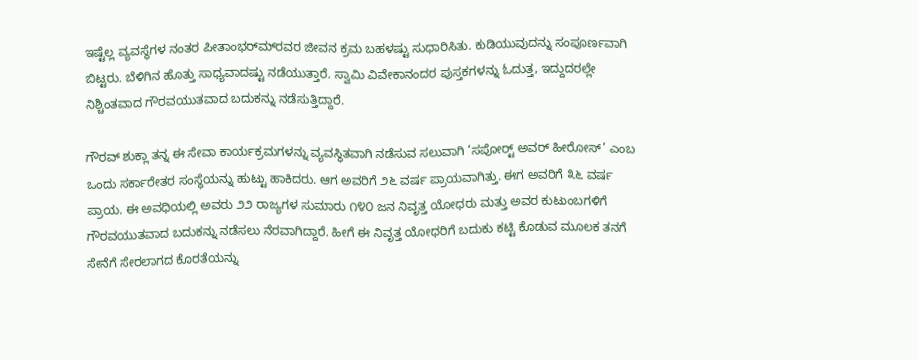ಇಷ್ಟೆಲ್ಲ ವ್ಯವಸ್ಥೆಗಳ ನಂತರ ಪೀತಾಂಭರ್‌ಮ್‌ರವರ ಜೀವನ ಕ್ರಮ ಬಹಳಷ್ಟು ಸುಧಾರಿಸಿತು. ಕುಡಿಯುವುದನ್ನು ಸಂಪೂರ್ಣವಾಗಿ ಬಿಟ್ಟರು. ಬೆಳಿಗಿನ ಹೊತ್ತು ಸಾಧ್ಯವಾದಷ್ಟು ನಡೆಯುತ್ತಾರೆ. ಸ್ವಾಮಿ ವಿವೇಕಾನಂದರ ಪುಸ್ತಕಗಳನ್ನು ಓದುತ್ತ, ಇದ್ದುದರಲ್ಲೇ ನಿಶ್ಚಿಂತವಾದ ಗೌರವಯುತವಾದ ಬದುಕನ್ನು ನಡೆಸುತ್ತಿದ್ದಾರೆ.

ಗೌರವ್ ಶುಕ್ಲಾ ತನ್ನ ಈ ಸೇವಾ ಕಾರ್ಯಕ್ರಮಗಳನ್ನು ವ್ಯವಸ್ಥಿತವಾಗಿ ನಡೆಸುವ ಸಲುವಾಗಿ ‘ಸಪೋರ‍್ಟ್ ಅವರ್ ಹೀರೋಸ್’ ಎಂಬ ಒಂದು ಸರ್ಕಾರೇತರ ಸಂಸ್ಥೆಯನ್ನು ಹುಟ್ಟು ಹಾಕಿದರು. ಆಗ ಅವರಿಗೆ ೨೬ ವರ್ಷ ಪ್ರಾಯವಾಗಿತ್ತು. ಈಗ ಅವರಿಗೆ ೩೬ ವರ್ಷ ಪ್ರಾಯ. ಈ ಅವಧಿಯಲ್ಲಿ ಅವರು ೨೨ ರಾಜ್ಯಗಳ ಸುಮಾರು ೧೪೦ ಜನ ನಿವೃತ್ತ ಯೋಧರು ಮತ್ತು ಅವರ ಕುಟುಂಬಗಳಿಗೆ ಗೌರವಯುತವಾದ ಬದುಕನ್ನು ನಡೆಸಲು ನೆರವಾಗಿದ್ದಾರೆ. ಹೀಗೆ ಈ ನಿವೃತ್ತ ಯೋಧರಿಗೆ ಬದುಕು ಕಟ್ಟಿ ಕೊಡುವ ಮೂಲಕ ತನಗೆ ಸೇನೆಗೆ ಸೇರಲಾಗದ ಕೊರತೆಯನ್ನು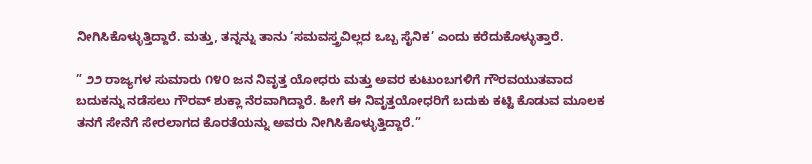ನೀಗಿಸಿಕೊಳ್ಳುತ್ತಿದ್ದಾರೆ. ಮತ್ತು, ತನ್ನನ್ನು ತಾನು ‘ಸಮವಸ್ತ್ರವಿಲ್ಲದ ಒಬ್ಬ ಸೈನಿಕ’ ಎಂದು ಕರೆದುಕೊಳ್ಳುತ್ತಾರೆ.

” ೨೨ ರಾಜ್ಯಗಳ ಸುಮಾರು ೧೪೦ ಜನ ನಿವೃತ್ತ ಯೋಧರು ಮತ್ತು ಅವರ ಕುಟುಂಬಗಳಿಗೆ ಗೌರವಯುತವಾದ ಬದುಕನ್ನು ನಡೆಸಲು ಗೌರವ್ ಶುಕ್ಲಾ ನೆರವಾಗಿದ್ದಾರೆ. ಹೀಗೆ ಈ ನಿವೃತ್ತಯೋಧರಿಗೆ ಬದುಕು ಕಟ್ಟಿ ಕೊಡುವ ಮೂಲಕ ತನಗೆ ಸೇನೆಗೆ ಸೇರಲಾಗದ ಕೊರತೆಯನ್ನು ಅವರು ನೀಗಿಸಿಕೊಳ್ಳುತ್ತಿದ್ದಾರೆ.”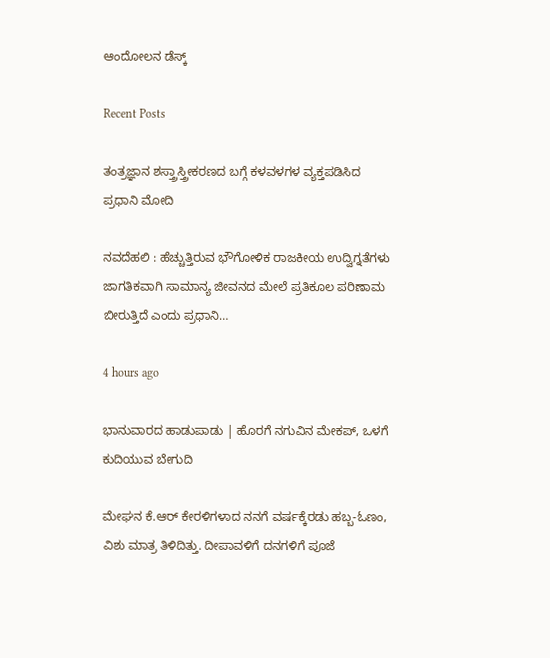ಆಂದೋಲನ ಡೆಸ್ಕ್

Recent Posts

ತಂತ್ರಜ್ಞಾನ ಶಸ್ತ್ರಾಸ್ತ್ರೀಕರಣದ ಬಗ್ಗೆ ಕಳವಳಗಳ ವ್ಯಕ್ತಪಡಿಸಿದ ಪ್ರಧಾನಿ ಮೋದಿ

ನವದೆಹಲಿ : ಹೆಚ್ಚುತ್ತಿರುವ ಭೌಗೋಳಿಕ ರಾಜಕೀಯ ಉದ್ವಿಗ್ನತೆಗಳು ಜಾಗತಿಕವಾಗಿ ಸಾಮಾನ್ಯ ಜೀವನದ ಮೇಲೆ ಪ್ರತಿಕೂಲ ಪರಿಣಾಮ ಬೀರುತ್ತಿದೆ ಎಂದು ಪ್ರಧಾನಿ…

4 hours ago

ಭಾನುವಾರದ ಹಾಡುಪಾಡು | ಹೊರಗೆ ನಗುವಿನ ಮೇಕಪ್‌, ಒಳಗೆ ಕುದಿಯುವ ಬೇಗುದಿ

ಮೇಘನ ಕೆ.ಆರ್‌ ಕೇರಳಿಗಳಾದ ನನಗೆ ವರ್ಷಕ್ಕೆರಡು ಹಬ್ಬ-ಓಣಂ, ವಿಶು ಮಾತ್ರ ತಿಳಿದಿತ್ತು. ದೀಪಾವಳಿಗೆ ದನಗಳಿಗೆ ಪೂಜೆ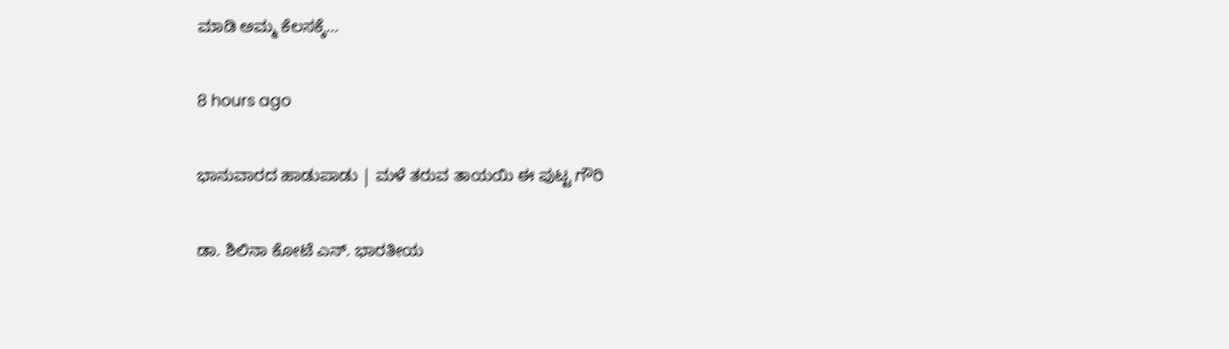ಮಾಡಿ ಅಮ್ಮ ಕೆಲಸಕ್ಕೆ…

8 hours ago

ಭಾನುವಾರದ ಹಾಡುಪಾಡು | ಮಳೆ ತರುವ ತಾಯಯಿ ಈ ಪುಟ್ಟ ಗೌರಿ

ಡಾ. ಶಿಲಿನಾ ಕೋಟೆ ಎನ್. ಭಾರತೀಯ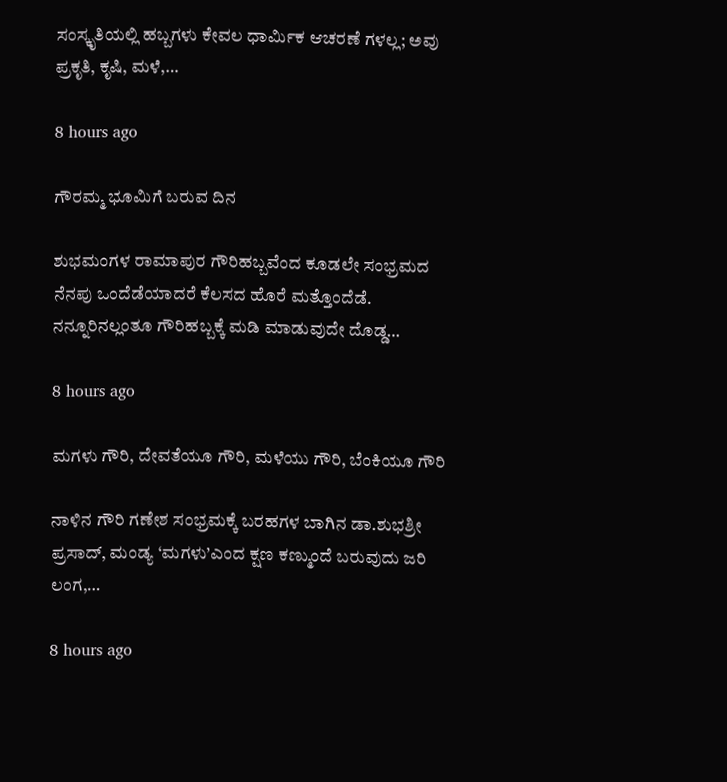ಸಂಸ್ಕೃತಿಯಲ್ಲಿ ಹಬ್ಬಗಳು ಕೇವಲ ಧಾರ್ಮಿಕ ಆಚರಣೆ ಗಳಲ್ಲ; ಅವು ಪ್ರಕೃತಿ, ಕೃಷಿ, ಮಳೆ,…

8 hours ago

ಗೌರಮ್ಮ ಭೂಮಿಗೆ ಬರುವ ದಿನ

ಶುಭಮಂಗಳ ರಾಮಾಪುರ ಗೌರಿಹಬ್ಬವೆಂದ ಕೂಡಲೇ ಸಂಭ್ರಮದ ನೆನಪು ಒಂದೆಡೆಯಾದರೆ ಕೆಲಸದ ಹೊರೆ ಮತ್ತೊಂದೆಡೆ. ನನ್ನೂರಿನಲ್ಲಂತೂ ಗೌರಿಹಬ್ಬಕ್ಕೆ ಮಡಿ ಮಾಡುವುದೇ ದೊಡ್ಡ…

8 hours ago

ಮಗಳು ಗೌರಿ, ದೇವತೆಯೂ ಗೌರಿ, ಮಳೆಯು ಗೌರಿ, ಬೆಂಕಿಯೂ ಗೌರಿ

ನಾಳಿನ ಗೌರಿ ಗಣೇಶ ಸಂಭ್ರಮಕ್ಕೆ ಬರಹಗಳ ಬಾಗಿನ ಡಾ.ಶುಭಶ್ರೀ ಪ್ರಸಾದ್‌, ಮಂಡ್ಯ ‘ಮಗಳು’ಎಂದ ಕ್ಷಣ ಕಣ್ಮುಂದೆ ಬರುವುದು ಜರಿ ಲಂಗ,…

8 hours ago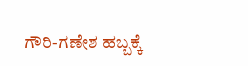ಗೌರಿ-ಗಣೇಶ ಹಬ್ಬಕ್ಕೆ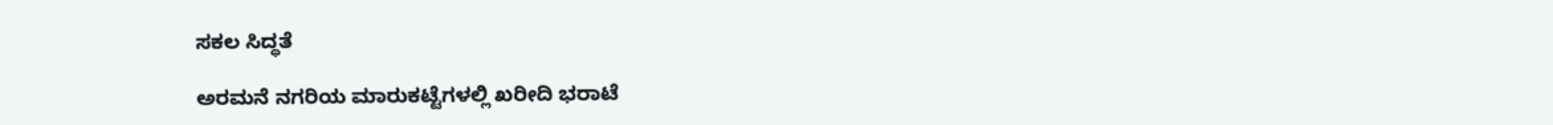ಸಕಲ ಸಿದ್ಧತೆ

ಅರಮನೆ ನಗರಿಯ ಮಾರುಕಟ್ಟೆಗಳಲ್ಲಿ ಖರೀದಿ ಭರಾಟೆ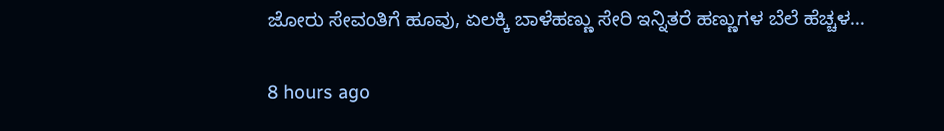ಜೋರು ಸೇವಂತಿಗೆ ಹೂವು, ಏಲಕ್ಕಿ ಬಾಳೆಹಣ್ಣು ಸೇರಿ ಇನ್ನಿತರೆ ಹಣ್ಣುಗಳ ಬೆಲೆ ಹೆಚ್ಚಳ…

8 hours ago